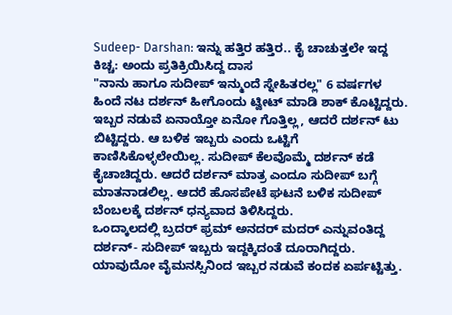Sudeep- Darshan: ಇನ್ನು ಹತ್ತಿರ ಹತ್ತಿರ.. ಕೈ ಚಾಚುತ್ತಲೇ ಇದ್ದ ಕಿಚ್ಚ: ಅಂದು ಪ್ರತಿಕ್ರಿಯಿಸಿದ್ದ ದಾಸ
"ನಾನು ಹಾಗೂ ಸುದೀಪ್ ಇನ್ಮುಂದೆ ಸ್ನೇಹಿತರಲ್ಲ" 6 ವರ್ಷಗಳ ಹಿಂದೆ ನಟ ದರ್ಶನ್ ಹೀಗೊಂದು ಟ್ವೀಟ್ ಮಾಡಿ ಶಾಕ್ ಕೊಟ್ಟಿದ್ದರು. ಇಬ್ಬರ ನಡುವೆ ಏನಾಯ್ತೋ ಏನೋ ಗೊತ್ತಿಲ್ಲ, ಆದರೆ ದರ್ಶನ್ ಟು ಬಿಟ್ಟಿದ್ದರು. ಆ ಬಳಿಕ ಇಬ್ಬರು ಎಂದು ಒಟ್ಟಿಗೆ ಕಾಣಿಸಿಕೊಳ್ಳಲೇಯಿಲ್ಲ. ಸುದೀಪ್ ಕೆಲವೊಮ್ಮೆ ದರ್ಶನ್ ಕಡೆ ಕೈಚಾಚಿದ್ದರು. ಆದರೆ ದರ್ಶನ್ ಮಾತ್ರ ಎಂದೂ ಸುದೀಪ್ ಬಗ್ಗೆ ಮಾತನಾಡಲಿಲ್ಲ. ಆದರೆ ಹೊಸಪೇಟೆ ಘಟನೆ ಬಳಿಕ ಸುದೀಪ್ ಬೆಂಬಲಕ್ಕೆ ದರ್ಶನ್ ಧನ್ಯವಾದ ತಿಳಿಸಿದ್ದರು.
ಒಂದ್ಕಾಲದಲ್ಲಿ ಬ್ರದರ್ ಫ್ರಮ್ ಅನದರ್ ಮದರ್ ಎನ್ನುವಂತಿದ್ದ ದರ್ಶನ್- ಸುದೀಪ್ ಇಬ್ಬರು ಇದ್ದಕ್ಕಿದಂತೆ ದೂರಾಗಿದ್ದರು. ಯಾವುದೋ ವೈಮನಸ್ಸಿನಿಂದ ಇಬ್ಬರ ನಡುವೆ ಕಂದಕ ಏರ್ಪಟ್ಟಿತ್ತು.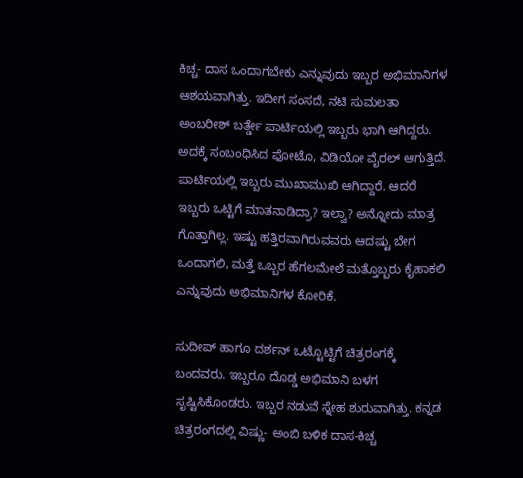ಕಿಚ್ಚ- ದಾಸ ಒಂದಾಗಬೇಕು ಎನ್ನುವುದು ಇಬ್ಬರ ಅಭಿಮಾನಿಗಳ ಆಶಯವಾಗಿತ್ತು. ಇದೀಗ ಸಂಸದೆ, ನಟಿ ಸುಮಲತಾ ಅಂಬರೀಶ್ ಬರ್ತ್ಡೇ ಪಾರ್ಟಿಯಲ್ಲಿ ಇಬ್ಬರು ಭಾಗಿ ಆಗಿದ್ದರು. ಅದಕ್ಕೆ ಸಂಬಂಧಿಸಿದ ಫೋಟೊ, ವಿಡಿಯೋ ವೈರಲ್ ಆಗುತ್ತಿದೆ. ಪಾರ್ಟಿಯಲ್ಲಿ ಇಬ್ಬರು ಮುಖಾಮುಖಿ ಆಗಿದ್ದಾರೆ. ಆದರೆ ಇಬ್ಬರು ಒಟ್ಟಿಗೆ ಮಾತನಾಡಿದ್ರಾ? ಇಲ್ವಾ? ಅನ್ನೋದು ಮಾತ್ರ ಗೊತ್ತಾಗಿಲ್ಲ. ಇಷ್ಟು ಹತ್ತಿರವಾಗಿರುವವರು ಆದಷ್ಟು ಬೇಗ ಒಂದಾಗಲಿ, ಮತ್ತೆ ಒಬ್ಬರ ಹೆಗಲಮೇಲೆ ಮತ್ತೊಬ್ಬರು ಕೈಹಾಕಲಿ ಎನ್ನುವುದು ಅಭಿಮಾನಿಗಳ ಕೋರಿಕೆ.

ಸುದೀಪ್ ಹಾಗೂ ದರ್ಶನ್ ಒಟ್ಟೊಟ್ಟಿಗೆ ಚಿತ್ರರಂಗಕ್ಕೆ ಬಂದವರು. ಇಬ್ಬರೂ ದೊಡ್ಡ ಅಭಿಮಾನಿ ಬಳಗ ಸೃಷ್ಟಿಸಿಕೊಂಡರು. ಇಬ್ಬರ ನಡುವೆ ಸ್ನೇಹ ಶುರುವಾಗಿತ್ತು. ಕನ್ನಡ ಚಿತ್ರರಂಗದಲ್ಲಿ ವಿಷ್ಣು- ಅಂಬಿ ಬಳಿಕ ದಾಸ-ಕಿಚ್ಚ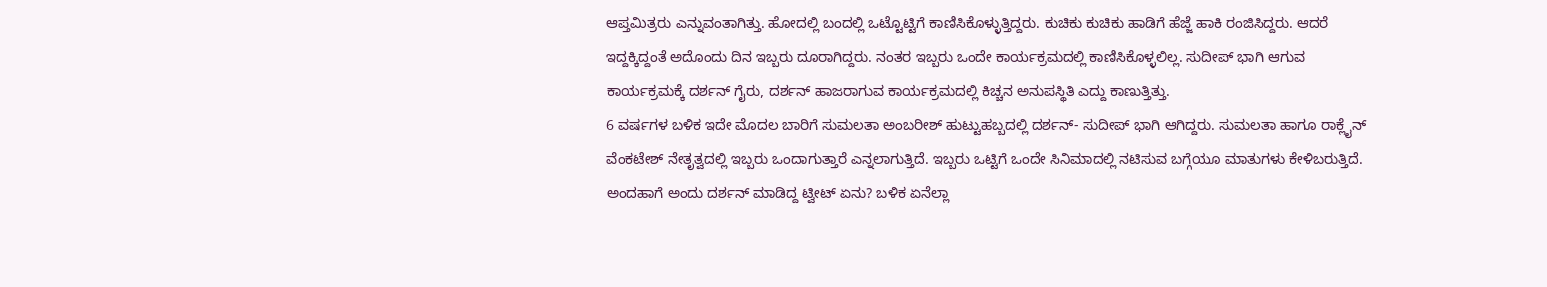ಆಪ್ತಮಿತ್ರರು ಎನ್ನುವಂತಾಗಿತ್ತು. ಹೋದಲ್ಲಿ ಬಂದಲ್ಲಿ ಒಟ್ಟೊಟ್ಟಿಗೆ ಕಾಣಿಸಿಕೊಳ್ಳುತ್ತಿದ್ದರು. ಕುಚಿಕು ಕುಚಿಕು ಹಾಡಿಗೆ ಹೆಜ್ಜೆ ಹಾಕಿ ರಂಜಿಸಿದ್ದರು. ಆದರೆ ಇದ್ದಕ್ಕಿದ್ದಂತೆ ಅದೊಂದು ದಿನ ಇಬ್ಬರು ದೂರಾಗಿದ್ದರು. ನಂತರ ಇಬ್ಬರು ಒಂದೇ ಕಾರ್ಯಕ್ರಮದಲ್ಲಿ ಕಾಣಿಸಿಕೊಳ್ಳಲಿಲ್ಲ. ಸುದೀಪ್ ಭಾಗಿ ಆಗುವ ಕಾರ್ಯಕ್ರಮಕ್ಕೆ ದರ್ಶನ್ ಗೈರು, ದರ್ಶನ್ ಹಾಜರಾಗುವ ಕಾರ್ಯಕ್ರಮದಲ್ಲಿ ಕಿಚ್ಚನ ಅನುಪಸ್ಥಿತಿ ಎದ್ದು ಕಾಣುತ್ತಿತ್ತು.
6 ವರ್ಷಗಳ ಬಳಿಕ ಇದೇ ಮೊದಲ ಬಾರಿಗೆ ಸುಮಲತಾ ಅಂಬರೀಶ್ ಹುಟ್ಟುಹಬ್ಬದಲ್ಲಿ ದರ್ಶನ್- ಸುದೀಪ್ ಭಾಗಿ ಆಗಿದ್ದರು. ಸುಮಲತಾ ಹಾಗೂ ರಾಕ್ಲೈನ್ ವೆಂಕಟೇಶ್ ನೇತೃತ್ವದಲ್ಲಿ ಇಬ್ಬರು ಒಂದಾಗುತ್ತಾರೆ ಎನ್ನಲಾಗುತ್ತಿದೆ. ಇಬ್ಬರು ಒಟ್ಟಿಗೆ ಒಂದೇ ಸಿನಿಮಾದಲ್ಲಿ ನಟಿಸುವ ಬಗ್ಗೆಯೂ ಮಾತುಗಳು ಕೇಳಿಬರುತ್ತಿದೆ. ಅಂದಹಾಗೆ ಅಂದು ದರ್ಶನ್ ಮಾಡಿದ್ದ ಟ್ವೀಟ್ ಏನು? ಬಳಿಕ ಏನೆಲ್ಲಾ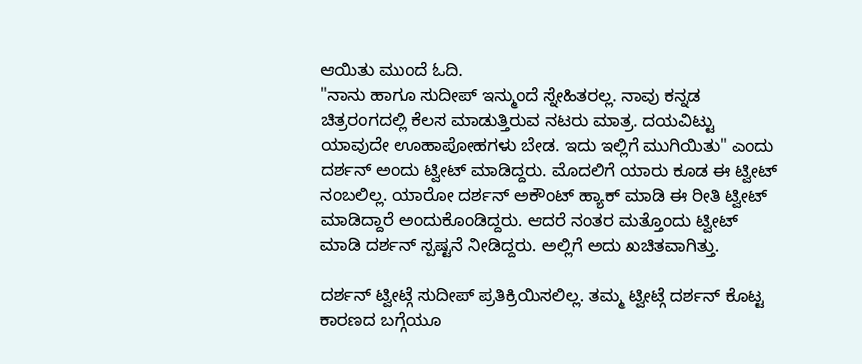ಆಯಿತು ಮುಂದೆ ಓದಿ.
"ನಾನು ಹಾಗೂ ಸುದೀಪ್ ಇನ್ಮುಂದೆ ಸ್ನೇಹಿತರಲ್ಲ. ನಾವು ಕನ್ನಡ ಚಿತ್ರರಂಗದಲ್ಲಿ ಕೆಲಸ ಮಾಡುತ್ತಿರುವ ನಟರು ಮಾತ್ರ. ದಯವಿಟ್ಟು ಯಾವುದೇ ಊಹಾಪೋಹಗಳು ಬೇಡ. ಇದು ಇಲ್ಲಿಗೆ ಮುಗಿಯಿತು" ಎಂದು ದರ್ಶನ್ ಅಂದು ಟ್ವೀಟ್ ಮಾಡಿದ್ದರು. ಮೊದಲಿಗೆ ಯಾರು ಕೂಡ ಈ ಟ್ವೀಟ್ ನಂಬಲಿಲ್ಲ. ಯಾರೋ ದರ್ಶನ್ ಅಕೌಂಟ್ ಹ್ಯಾಕ್ ಮಾಡಿ ಈ ರೀತಿ ಟ್ವೀಟ್ ಮಾಡಿದ್ದಾರೆ ಅಂದುಕೊಂಡಿದ್ದರು. ಆದರೆ ನಂತರ ಮತ್ತೊಂದು ಟ್ವೀಟ್ ಮಾಡಿ ದರ್ಶನ್ ಸ್ಪಷ್ಟನೆ ನೀಡಿದ್ದರು. ಅಲ್ಲಿಗೆ ಅದು ಖಚಿತವಾಗಿತ್ತು.

ದರ್ಶನ್ ಟ್ವೀಟ್ಗೆ ಸುದೀಪ್ ಪ್ರತಿಕ್ರಿಯಿಸಲಿಲ್ಲ. ತಮ್ಮ ಟ್ವೀಟ್ಗೆ ದರ್ಶನ್ ಕೊಟ್ಟ ಕಾರಣದ ಬಗ್ಗೆಯೂ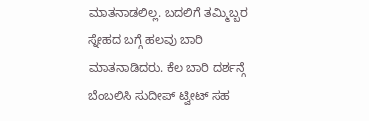ಮಾತನಾಡಲಿಲ್ಲ. ಬದಲಿಗೆ ತಮ್ಮಿಬ್ಬರ ಸ್ನೇಹದ ಬಗ್ಗೆ ಹಲವು ಬಾರಿ ಮಾತನಾಡಿದರು. ಕೆಲ ಬಾರಿ ದರ್ಶನ್ಗೆ ಬೆಂಬಲಿಸಿ ಸುದೀಪ್ ಟ್ವೀಟ್ ಸಹ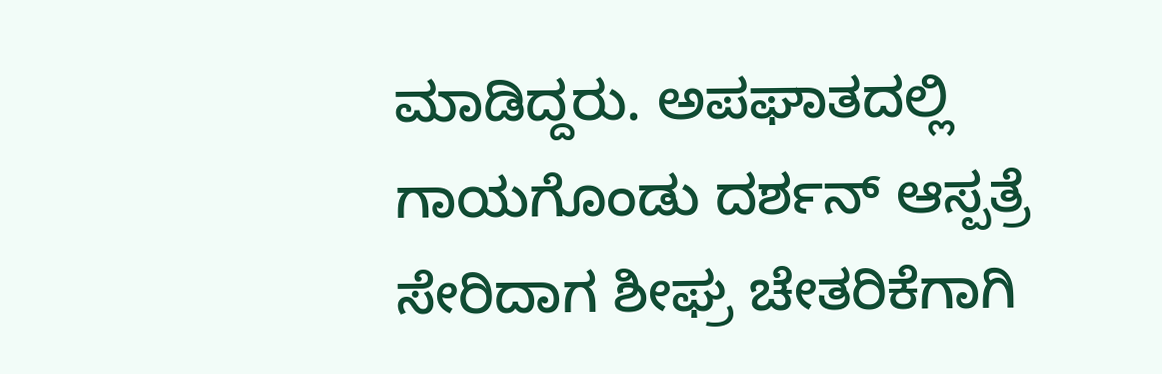ಮಾಡಿದ್ದರು. ಅಪಘಾತದಲ್ಲಿ ಗಾಯಗೊಂಡು ದರ್ಶನ್ ಆಸ್ಪತ್ರೆ ಸೇರಿದಾಗ ಶೀಘ್ರ ಚೇತರಿಕೆಗಾಗಿ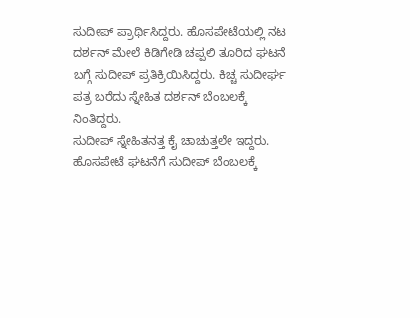ಸುದೀಪ್ ಪ್ರಾರ್ಥಿಸಿದ್ದರು. ಹೊಸಪೇಟೆಯಲ್ಲಿ ನಟ ದರ್ಶನ್ ಮೇಲೆ ಕಿಡಿಗೇಡಿ ಚಪ್ಪಲಿ ತೂರಿದ ಘಟನೆ ಬಗ್ಗೆ ಸುದೀಪ್ ಪ್ರತಿಕ್ರಿಯಿಸಿದ್ದರು. ಕಿಚ್ಚ ಸುದೀರ್ಘ ಪತ್ರ ಬರೆದು ಸ್ನೇಹಿತ ದರ್ಶನ್ ಬೆಂಬಲಕ್ಕೆ ನಿಂತಿದ್ದರು.
ಸುದೀಪ್ ಸ್ನೇಹಿತನತ್ತ ಕೈ ಚಾಚುತ್ತಲೇ ಇದ್ದರು. ಹೊಸಪೇಟೆ ಘಟನೆಗೆ ಸುದೀಪ್ ಬೆಂಬಲಕ್ಕೆ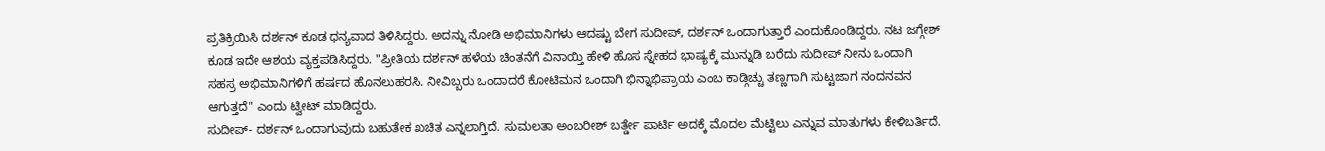ಪ್ರತಿಕ್ರಿಯಿಸಿ ದರ್ಶನ್ ಕೂಡ ಧನ್ಯವಾದ ತಿಳಿಸಿದ್ದರು. ಅದನ್ನು ನೋಡಿ ಅಭಿಮಾನಿಗಳು ಆದಷ್ಟು ಬೇಗ ಸುದೀಪ್, ದರ್ಶನ್ ಒಂದಾಗುತ್ತಾರೆ ಎಂದುಕೊಂಡಿದ್ದರು. ನಟ ಜಗ್ಗೇಶ್ ಕೂಡ ಇದೇ ಆಶಯ ವ್ಯಕ್ತಪಡಿಸಿದ್ದರು. "ಪ್ರೀತಿಯ ದರ್ಶನ್ ಹಳೆಯ ಚಿಂತನೆಗೆ ವಿನಾಯ್ತಿ ಹೇಳಿ ಹೊಸ ಸ್ನೇಹದ ಭಾಷ್ಯಕ್ಕೆ ಮುನ್ನುಡಿ ಬರೆದು ಸುದೀಪ್ ನೀನು ಒಂದಾಗಿ ಸಹಸ್ರ ಅಭಿಮಾನಿಗಳಿಗೆ ಹರ್ಷದ ಹೊನಲುಹರಸಿ. ನೀವಿಬ್ಬರು ಒಂದಾದರೆ ಕೋಟಿಮನ ಒಂದಾಗಿ ಭಿನ್ನಾಭಿಪ್ರಾಯ ಎಂಬ ಕಾಡ್ಗಿಚ್ಚು ತಣ್ಣಗಾಗಿ ಸುಟ್ಟಜಾಗ ನಂದನವನ ಆಗುತ್ತದೆ" ಎಂದು ಟ್ವೀಟ್ ಮಾಡಿದ್ದರು.
ಸುದೀಪ್- ದರ್ಶನ್ ಒಂದಾಗುವುದು ಬಹುತೇಕ ಖಚಿತ ಎನ್ನಲಾಗ್ತಿದೆ. ಸುಮಲತಾ ಅಂಬರೀಶ್ ಬರ್ತ್ಡೇ ಪಾರ್ಟಿ ಅದಕ್ಕೆ ಮೊದಲ ಮೆಟ್ಟಿಲು ಎನ್ನುವ ಮಾತುಗಳು ಕೇಳಿಬರ್ತಿದೆ.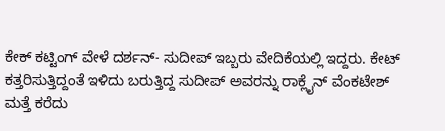ಕೇಕ್ ಕಟ್ಟಿಂಗ್ ವೇಳೆ ದರ್ಶನ್- ಸುದೀಪ್ ಇಬ್ಬರು ವೇದಿಕೆಯಲ್ಲಿ ಇದ್ದರು. ಕೇಟ್ ಕತ್ತರಿಸುತ್ತಿದ್ದಂತೆ ಇಳಿದು ಬರುತ್ತಿದ್ದ ಸುದೀಪ್ ಅವರನ್ನು ರಾಕ್ಲೈನ್ ವೆಂಕಟೇಶ್ ಮತ್ತೆ ಕರೆದು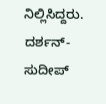ನಿಲ್ಲಿಸಿದ್ದರು. ದರ್ಶನ್- ಸುದೀಪ್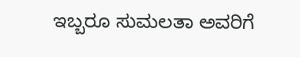ಇಬ್ಬರೂ ಸುಮಲತಾ ಅವರಿಗೆ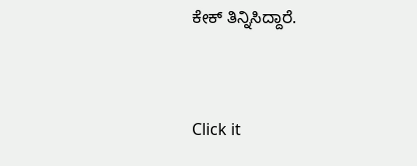ಕೇಕ್ ತಿನ್ನಿಸಿದ್ದಾರೆ.


Click it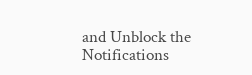and Unblock the Notifications